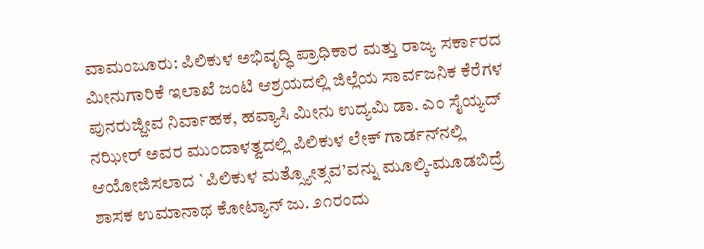ವಾಮಂಜೂರು: ಪಿಲಿಕುಳ ಅಭಿವೃದ್ಧಿ ಪ್ರಾಧಿಕಾರ ಮತ್ತು ರಾಜ್ಯ ಸರ್ಕಾರದ ಮೀನುಗಾರಿಕೆ ಇಲಾಖೆ ಜಂಟಿ ಆಶ್ರಯದಲ್ಲಿ ಜಿಲ್ಲೆಯ ಸಾರ್ವಜನಿಕ ಕೆರೆಗಳ ಪುನರುಜ್ಜೀವ ನಿರ್ವಾಹಕ, ಹವ್ಯಾಸಿ ಮೀನು ಉದ್ಯಮಿ ಡಾ. ಎಂ ಸೈಯ್ಯದ್ ನಝೀರ್ ಅವರ ಮುಂದಾಳತ್ವದಲ್ಲಿ ಪಿಲಿಕುಳ ಲೇಕ್ ಗಾರ್ಡನ್‌ನಲ್ಲಿ ಆಯೋಜಿಸಲಾದ `ಪಿಲಿಕುಳ ಮತ್ಸ್ಯೋತ್ಸವ’ವನ್ನು ಮೂಲ್ಕಿ-ಮೂಡಬಿದ್ರೆ ಶಾಸಕ ಉಮಾನಾಥ ಕೋಟ್ಯಾನ್ ಜು. ೨೧ರಂದು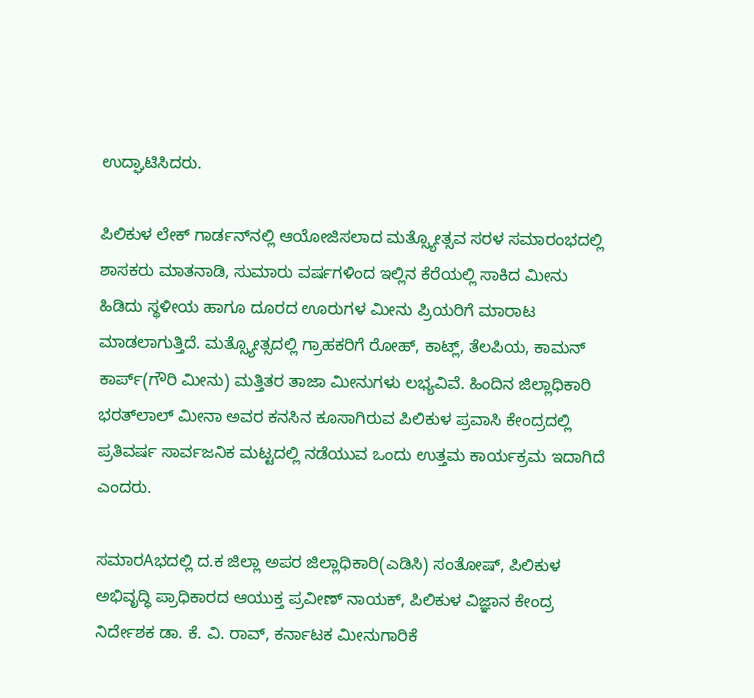ಉದ್ಘಾಟಿಸಿದರು.

ಪಿಲಿಕುಳ ಲೇಕ್ ಗಾರ್ಡನ್‌ನಲ್ಲಿ ಆಯೋಜಿಸಲಾದ ಮತ್ಸ್ಯೋತ್ಸವ ಸರಳ ಸಮಾರಂಭದಲ್ಲಿ ಶಾಸಕರು ಮಾತನಾಡಿ, ಸುಮಾರು ವರ್ಷಗಳಿಂದ ಇಲ್ಲಿನ ಕೆರೆಯಲ್ಲಿ ಸಾಕಿದ ಮೀನು ಹಿಡಿದು ಸ್ಥಳೀಯ ಹಾಗೂ ದೂರದ ಊರುಗಳ ಮೀನು ಪ್ರಿಯರಿಗೆ ಮಾರಾಟ ಮಾಡಲಾಗುತ್ತಿದೆ. ಮತ್ಸ್ಯೋತ್ಸದಲ್ಲಿ ಗ್ರಾಹಕರಿಗೆ ರೋಹ್, ಕಾಟ್ಲ್, ತೆಲಪಿಯ, ಕಾಮನ್ ಕಾರ್ಪ್(ಗೌರಿ ಮೀನು) ಮತ್ತಿತರ ತಾಜಾ ಮೀನುಗಳು ಲಭ್ಯವಿವೆ. ಹಿಂದಿನ ಜಿಲ್ಲಾಧಿಕಾರಿ ಭರತ್‌ಲಾಲ್ ಮೀನಾ ಅವರ ಕನಸಿನ ಕೂಸಾಗಿರುವ ಪಿಲಿಕುಳ ಪ್ರವಾಸಿ ಕೇಂದ್ರದಲ್ಲಿ ಪ್ರತಿವರ್ಷ ಸಾರ್ವಜನಿಕ ಮಟ್ಟದಲ್ಲಿ ನಡೆಯುವ ಒಂದು ಉತ್ತಮ ಕಾರ್ಯಕ್ರಮ ಇದಾಗಿದೆ ಎಂದರು.

ಸಮಾರAಭದಲ್ಲಿ ದ.ಕ ಜಿಲ್ಲಾ ಅಪರ ಜಿಲ್ಲಾಧಿಕಾರಿ(ಎಡಿಸಿ) ಸಂತೋಷ್, ಪಿಲಿಕುಳ ಅಭಿವೃದ್ಧಿ ಪ್ರಾಧಿಕಾರದ ಆಯುಕ್ತ ಪ್ರವೀಣ್ ನಾಯಕ್, ಪಿಲಿಕುಳ ವಿಜ್ಞಾನ ಕೇಂದ್ರ ನಿರ್ದೇಶಕ ಡಾ. ಕೆ. ವಿ. ರಾವ್, ಕರ್ನಾಟಕ ಮೀನುಗಾರಿಕೆ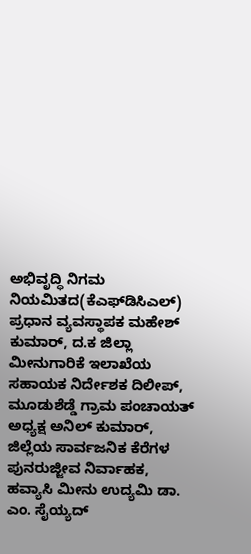ಅಭಿವೃದ್ಧಿ ನಿಗಮ ನಿಯಮಿತದ(ಕೆಎಫ್‌ಡಿಸಿಎಲ್) ಪ್ರಧಾನ ವ್ಯವಸ್ಥಾಪಕ ಮಹೇಶ್ ಕುಮಾರ್, ದ.ಕ ಜಿಲ್ಲಾ ಮೀನುಗಾರಿಕೆ ಇಲಾಖೆಯ ಸಹಾಯಕ ನಿರ್ದೇಶಕ ದಿಲೀಪ್, ಮೂಡುಶೆಡ್ಡೆ ಗ್ರಾಮ ಪಂಚಾಯತ್ ಅಧ್ಯಕ್ಷ ಅನಿಲ್ ಕುಮಾರ್, ಜಿಲ್ಲೆಯ ಸಾರ್ವಜನಿಕ ಕೆರೆಗಳ ಪುನರುಜ್ಜೀವ ನಿರ್ವಾಹಕ, ಹವ್ಯಾಸಿ ಮೀನು ಉದ್ಯಮಿ ಡಾ. ಎಂ. ಸೈಯ್ಯದ್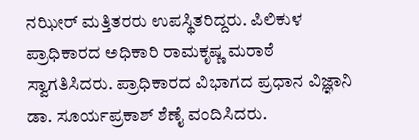ನಝೀರ್ ಮತ್ತಿತರರು ಉಪಸ್ಥಿತರಿದ್ದರು. ಪಿಲಿಕುಳ ಪ್ರಾಧಿಕಾರದ ಅಧಿಕಾರಿ ರಾಮಕೃಷ್ಣ ಮರಾಠೆ ಸ್ವಾಗತಿಸಿದರು. ಪ್ರಾಧಿಕಾರದ ವಿಭಾಗದ ಪ್ರಧಾನ ವಿಜ್ಞಾನಿ ಡಾ. ಸೂರ್ಯಪ್ರಕಾಶ್ ಶೆಣೈ ವಂದಿಸಿದರು.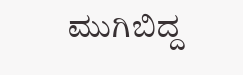ಮುಗಿಬಿದ್ದ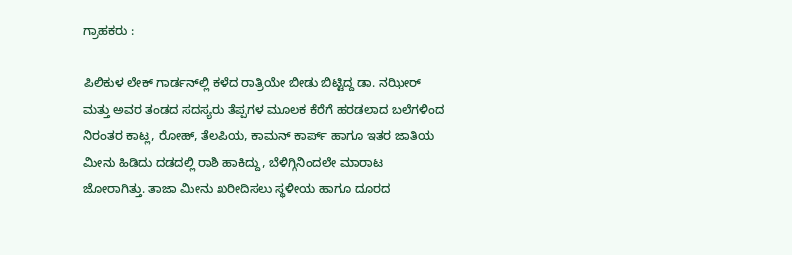ಗ್ರಾಹಕರು :

ಪಿಲಿಕುಳ ಲೇಕ್ ಗಾರ್ಡನ್‌ಲ್ಲಿ ಕಳೆದ ರಾತ್ರಿಯೇ ಬೀಡು ಬಿಟ್ಟಿದ್ದ ಡಾ. ನಝೀರ್ ಮತ್ತು ಅವರ ತಂಡದ ಸದಸ್ಯರು ತೆಪ್ಪಗಳ ಮೂಲಕ ಕೆರೆಗೆ ಹರಡಲಾದ ಬಲೆಗಳಿಂದ ನಿರಂತರ ಕಾಟ್ಲ, ರೋಹ್, ತೆಲಪಿಯ, ಕಾಮನ್ ಕಾರ್ಪ್ ಹಾಗೂ ಇತರ ಜಾತಿಯ ಮೀನು ಹಿಡಿದು ದಡದಲ್ಲಿ ರಾಶಿ ಹಾಕಿದ್ದು, ಬೆಳಿಗ್ಗಿನಿಂದಲೇ ಮಾರಾಟ ಜೋರಾಗಿತ್ತು. ತಾಜಾ ಮೀನು ಖರೀದಿಸಲು ಸ್ಥಳೀಯ ಹಾಗೂ ದೂರದ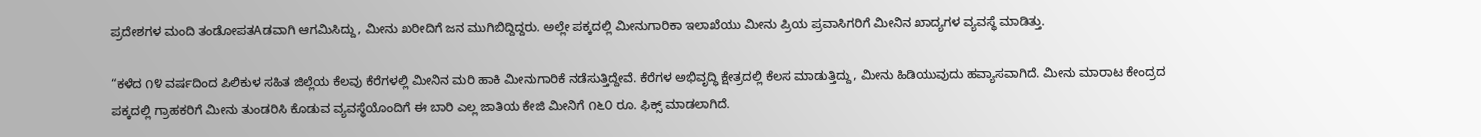ಪ್ರದೇಶಗಳ ಮಂದಿ ತಂಡೋಪತAಡವಾಗಿ ಆಗಮಿಸಿದ್ದು, ಮೀನು ಖರೀದಿಗೆ ಜನ ಮುಗಿಬಿದ್ದಿದ್ದರು. ಅಲ್ಲೇ ಪಕ್ಕದಲ್ಲಿ ಮೀನುಗಾರಿಕಾ ಇಲಾಖೆಯು ಮೀನು ಪ್ರಿಯ ಪ್ರವಾಸಿಗರಿಗೆ ಮೀನಿನ ಖಾದ್ಯಗಳ ವ್ಯವಸ್ಥೆ ಮಾಡಿತ್ತು.

“ಕಳೆದ ೧೪ ವರ್ಷದಿಂದ ಪಿಲಿಕುಳ ಸಹಿತ ಜಿಲ್ಲೆಯ ಕೆಲವು ಕೆರೆಗಳಲ್ಲಿ ಮೀನಿನ ಮರಿ ಹಾಕಿ ಮೀನುಗಾರಿಕೆ ನಡೆಸುತ್ತಿದ್ದೇವೆ. ಕೆರೆಗಳ ಅಭಿವೃದ್ಧಿ ಕ್ಷೇತ್ರದಲ್ಲಿ ಕೆಲಸ ಮಾಡುತ್ತಿದ್ದು, ಮೀನು ಹಿಡಿಯುವುದು ಹವ್ಯಾಸವಾಗಿದೆ. ಮೀನು ಮಾರಾಟ ಕೇಂದ್ರದ ಪಕ್ಕದಲ್ಲಿ ಗ್ರಾಹಕರಿಗೆ ಮೀನು ತುಂಡರಿಸಿ ಕೊಡುವ ವ್ಯವಸ್ಥೆಯೊಂದಿಗೆ ಈ ಬಾರಿ ಎಲ್ಲ ಜಾತಿಯ ಕೇಜಿ ಮೀನಿಗೆ ೧೬೦ ರೂ. ಫಿಕ್ಸ್ ಮಾಡಲಾಗಿದೆ.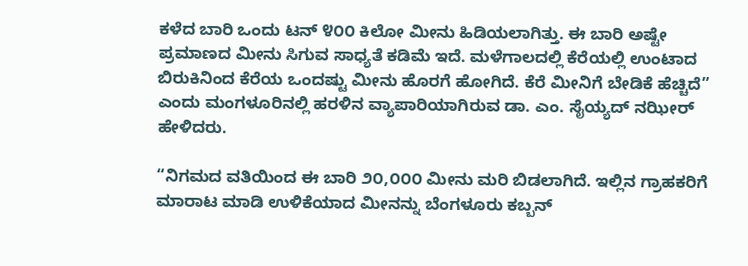ಕಳೆದ ಬಾರಿ ಒಂದು ಟನ್ ೪೦೦ ಕಿಲೋ ಮೀನು ಹಿಡಿಯಲಾಗಿತ್ತು. ಈ ಬಾರಿ ಅಷ್ಟೇ ಪ್ರಮಾಣದ ಮೀನು ಸಿಗುವ ಸಾಧ್ಯತೆ ಕಡಿಮೆ ಇದೆ. ಮಳೆಗಾಲದಲ್ಲಿ ಕೆರೆಯಲ್ಲಿ ಉಂಟಾದ ಬಿರುಕಿನಿಂದ ಕೆರೆಯ ಒಂದಷ್ಟು ಮೀನು ಹೊರಗೆ ಹೋಗಿದೆ. ಕೆರೆ ಮೀನಿಗೆ ಬೇಡಿಕೆ ಹೆಚ್ಚಿದೆ” ಎಂದು ಮಂಗಳೂರಿನಲ್ಲಿ ಹರಳಿನ ವ್ಯಾಪಾರಿಯಾಗಿರುವ ಡಾ. ಎಂ. ಸೈಯ್ಯದ್ ನಝೀರ್ ಹೇಳಿದರು.

“ನಿಗಮದ ವತಿಯಿಂದ ಈ ಬಾರಿ ೨೦,೦೦೦ ಮೀನು ಮರಿ ಬಿಡಲಾಗಿದೆ. ಇಲ್ಲಿನ ಗ್ರಾಹಕರಿಗೆ ಮಾರಾಟ ಮಾಡಿ ಉಳಿಕೆಯಾದ ಮೀನನ್ನು ಬೆಂಗಳೂರು ಕಬ್ಬನ್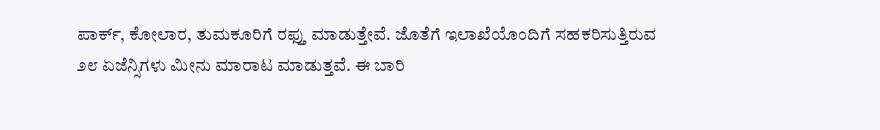ಪಾರ್ಕ್, ಕೋಲಾರ, ತುಮಕೂರಿಗೆ ರಫ್ತು ಮಾಡುತ್ತೇವೆ. ಜೊತೆಗೆ ಇಲಾಖೆಯೊಂದಿಗೆ ಸಹಕರಿಸುತ್ತಿರುವ ೨೮ ಏಜೆನ್ಸಿಗಳು ಮೀನು ಮಾರಾಟ ಮಾಡುತ್ತವೆ. ಈ ಬಾರಿ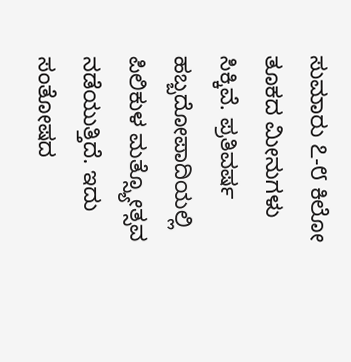ಸುಮಾರು ೭-೮ ಕಿಲೋ ತೂಕದ ಮೀನುಗಳು ಸಿಕ್ಕಿವೆ. ಪ್ರತಿವರ್ಷ ಹಬ್ಬದೋಪಾದಿಯಲ್ಲಿ ಪಿಲಿಕುಳ ಮತ್ಸ್ಯೋತ್ಸವ ನಡೆಯುತ್ತಿದೆ. ಇದು ಸಂತೋಷದ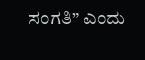ಸಂಗತಿ” ಎಂದು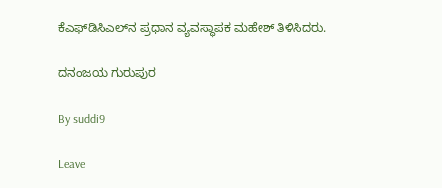ಕೆಎಫ್‌ಡಿಸಿಎಲ್‌ನ ಪ್ರಧಾನ ವ್ಯವಸ್ಥಾಪಕ ಮಹೇಶ್ ತಿಳಿಸಿದರು.

ದನಂಜಯ ಗುರುಪುರ

By suddi9

Leave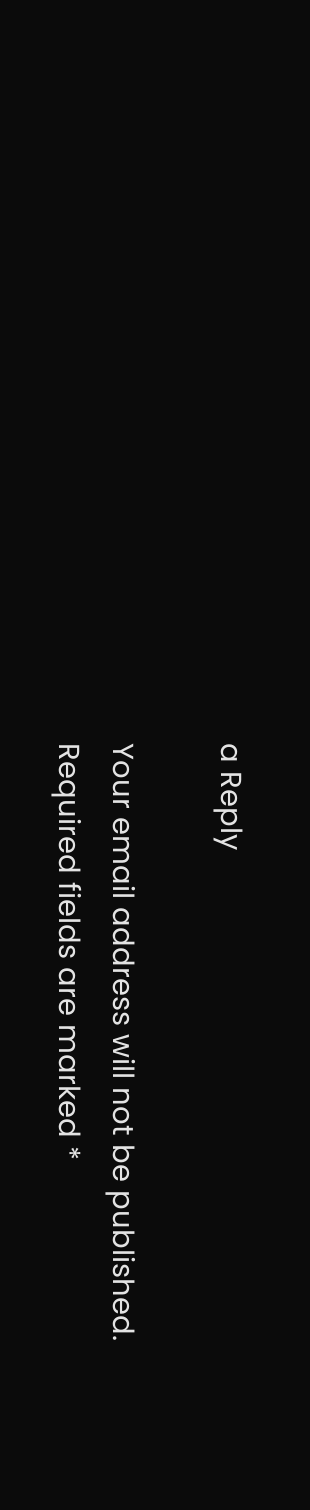a Reply

Your email address will not be published. Required fields are marked *